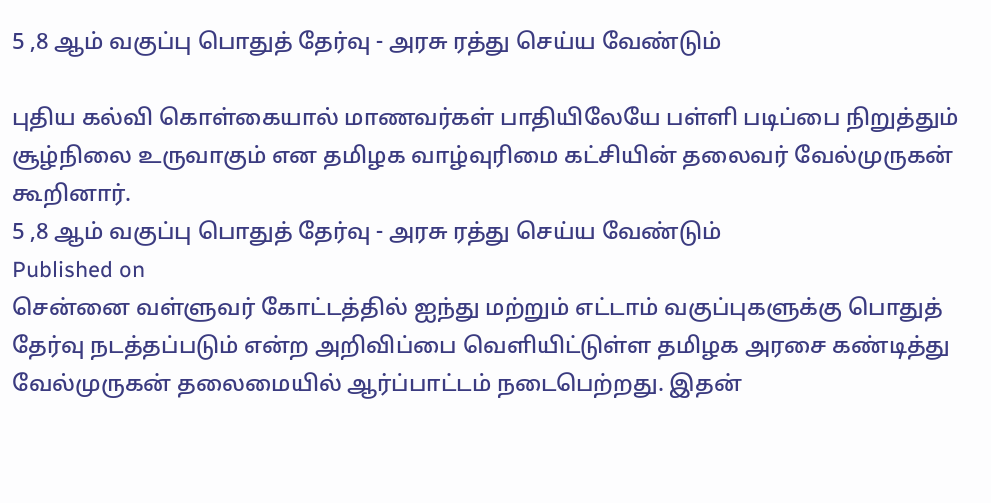5 ,8 ஆம் வகுப்பு பொதுத் தேர்வு - அரசு ரத்து செய்ய வேண்டும்

புதிய கல்வி கொள்கையால் மாணவர்கள் பாதியிலேயே பள்ளி படிப்பை நிறுத்தும் சூழ்நிலை உருவாகும் என தமிழக வாழ்வுரிமை கட்சியின் தலைவர் வேல்முருகன் கூறினார்.
5 ,8 ஆம் வகுப்பு பொதுத் தேர்வு - அரசு ரத்து செய்ய வேண்டும்
Published on
சென்னை வள்ளுவர் கோட்டத்தில் ஐந்து மற்றும் எட்டாம் வகுப்புகளுக்கு பொதுத் தேர்வு நடத்தப்படும் என்ற அறிவிப்பை வெளியிட்டுள்ள தமிழக அரசை கண்டித்து வேல்முருகன் தலைமையில் ஆர்ப்பாட்டம் நடைபெற்றது. இதன்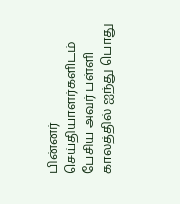பின்னர் செய்தியாளர்களிடம் பேசிய அவர் பள்ளி காலத்தில் ஐந்து பொது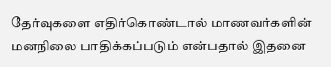தேர்வுகளை எதிர்கொண்டால் மாணவர்களின் மனநிலை பாதிக்கப்படும் என்பதால் இதனை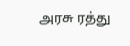அரசு ரத்து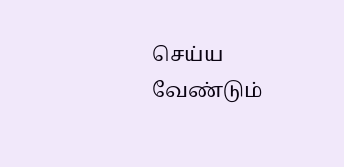செய்ய வேண்டும்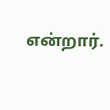என்றார்.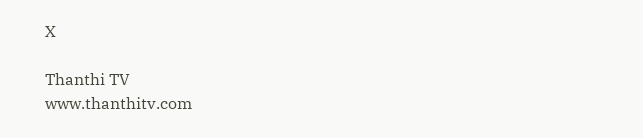X

Thanthi TV
www.thanthitv.com